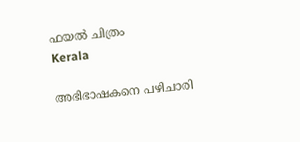ഫയല്‍ ചിത്രം
Kerala

അഭിഭാഷകനെ പഴിചാരി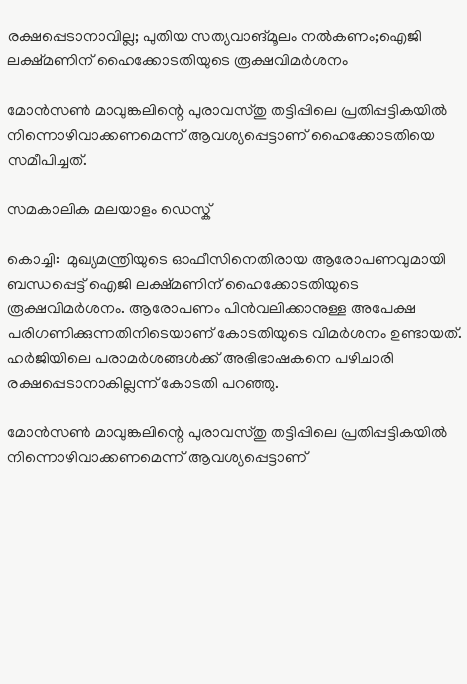രക്ഷപ്പെടാനാവില്ല; പുതിയ സത്യവാങ്മൂലം നല്‍കണം;ഐജി ലക്ഷ്മണിന് ഹൈക്കോടതിയുടെ രൂക്ഷവിമര്‍ശനം

മോന്‍സണ്‍ മാവുങ്കലിന്റെ പുരാവസ്തു തട്ടിപ്പിലെ പ്രതിപ്പട്ടികയില്‍ നിന്നൊഴിവാക്കണമെന്ന് ആവശ്യപ്പെട്ടാണ് ഹൈക്കോടതിയെ സമീപിച്ചത്.

സമകാലിക മലയാളം ഡെസ്ക്

കൊച്ചി:  മുഖ്യമന്ത്രിയുടെ ഓഫീസിനെതിരായ ആരോപണവുമായി ബന്ധപ്പെട്ട് ഐജി ലക്ഷ്മണിന് ഹൈക്കോടതിയുടെ രൂക്ഷവിമര്‍ശനം. ആരോപണം പിന്‍വലിക്കാനുള്ള അപേക്ഷ പരിഗണിക്കുന്നതിനിടെയാണ് കോടതിയുടെ വിമര്‍ശനം ഉണ്ടായത്. ഹര്‍ജിയിലെ പരാമര്‍ശങ്ങള്‍ക്ക് അഭിഭാഷകനെ പഴിചാരി രക്ഷപ്പെടാനാകില്ലന്ന് കോടതി പറഞ്ഞു.

മോന്‍സണ്‍ മാവുങ്കലിന്റെ പുരാവസ്തു തട്ടിപ്പിലെ പ്രതിപ്പട്ടികയില്‍ നിന്നൊഴിവാക്കണമെന്ന് ആവശ്യപ്പെട്ടാണ്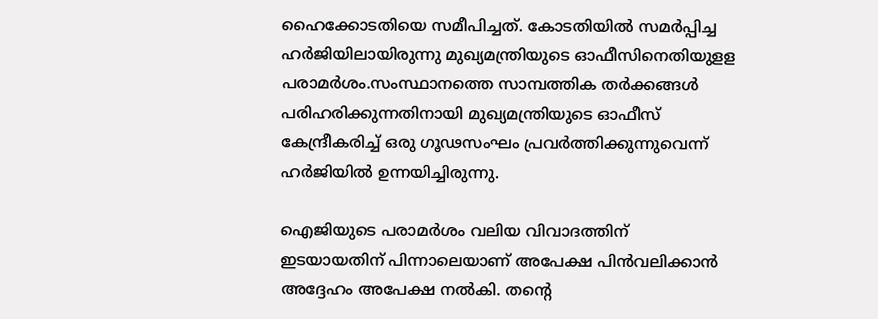ഹൈക്കോടതിയെ സമീപിച്ചത്. കോടതിയില്‍ സമര്‍പ്പിച്ച ഹര്‍ജിയിലായിരുന്നു മുഖ്യമന്ത്രിയുടെ ഓഫീസിനെതിയുളള പരാമര്‍ശം.സംസ്ഥാനത്തെ സാമ്പത്തിക തര്‍ക്കങ്ങള്‍ പരിഹരിക്കുന്നതിനായി മുഖ്യമന്ത്രിയുടെ ഓഫീസ് കേന്ദ്രീകരിച്ച് ഒരു ഗൂഢസംഘം പ്രവര്‍ത്തിക്കുന്നുവെന്ന് ഹര്‍ജിയില്‍ ഉന്നയിച്ചിരുന്നു.

ഐജിയുടെ പരാമര്‍ശം വലിയ വിവാദത്തിന് ഇടയായതിന് പിന്നാലെയാണ് അപേക്ഷ പിന്‍വലിക്കാന്‍ അദ്ദേഹം അപേക്ഷ നല്‍കി. തന്റെ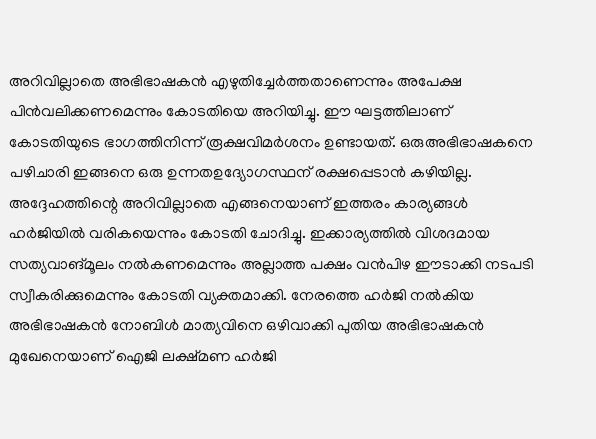അറിവില്ലാതെ അഭിഭാഷകന്‍ എഴുതിച്ചേര്‍ത്തതാണെന്നും അപേക്ഷ പിന്‍വലിക്കണമെന്നും കോടതിയെ അറിയിച്ചു. ഈ ഘട്ടത്തിലാണ് കോടതിയുടെ ഭാഗത്തിനിന്ന് രൂക്ഷവിമര്‍ശനം ഉണ്ടായത്. ഒരുഅഭിഭാഷകനെ പഴിചാരി ഇങ്ങനെ ഒരു ഉന്നതഉദ്യോഗസ്ഥന് രക്ഷപ്പെടാന്‍ കഴിയില്ല. അദ്ദേഹത്തിന്റെ അറിവില്ലാതെ എങ്ങനെയാണ് ഇത്തരം കാര്യങ്ങള്‍ ഹര്‍ജിയില്‍ വരികയെന്നും കോടതി ചോദിച്ചു. ഇക്കാര്യത്തില്‍ വിശദമായ സത്യവാങ്മൂലം നല്‍കണമെന്നും അല്ലാത്ത പക്ഷം വന്‍പിഴ ഈടാക്കി നടപടി സ്വീകരിക്കുമെന്നും കോടതി വ്യക്തമാക്കി. നേരത്തെ ഹര്‍ജി നല്‍കിയ അഭിഭാഷകന്‍ നോബിള്‍ മാത്യവിനെ ഒഴിവാക്കി പുതിയ അഭിഭാഷകന്‍ മുഖേനെയാണ് ഐജി ലക്ഷ്മണ ഹര്‍ജി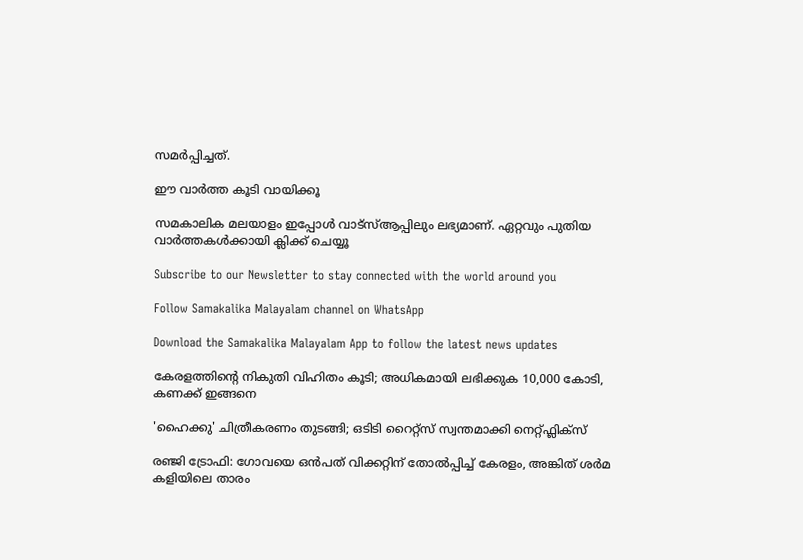സമര്‍പ്പിച്ചത്.

ഈ വാര്‍ത്ത കൂടി വായിക്കൂ

സമകാലിക മലയാളം ഇപ്പോള്‍ വാട്‌സ്ആപ്പിലും ലഭ്യമാണ്. ഏറ്റവും പുതിയ വാര്‍ത്തകള്‍ക്കായി ക്ലിക്ക് ചെയ്യൂ

Subscribe to our Newsletter to stay connected with the world around you

Follow Samakalika Malayalam channel on WhatsApp

Download the Samakalika Malayalam App to follow the latest news updates

കേരളത്തിന്റെ നികുതി വിഹിതം കൂടി; അധികമായി ലഭിക്കുക 10,000 കോടി, കണക്ക് ഇങ്ങനെ

'ഹൈക്കു' ചിത്രീകരണം തുടങ്ങി; ഒടിടി റൈറ്റ്സ് സ്വന്തമാക്കി നെറ്റ്ഫ്ലിക്സ്

രഞ്ജി ട്രോഫി: ഗോവയെ ഒൻപത് വിക്കറ്റിന് തോൽപ്പിച്ച് കേരളം, അങ്കിത് ശർമ കളിയിലെ താരം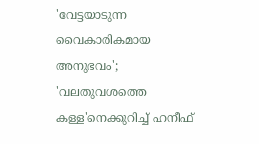'വേട്ടയാടുന്ന വൈകാരികമായ അനുഭവം'; 'വലതുവശത്തെ കള്ള'നെക്കുറിച്ച് ഹനീഫ്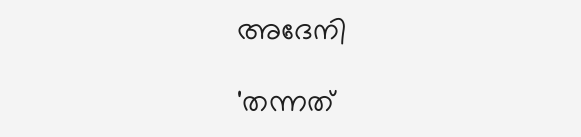അദേനി

'തന്നത്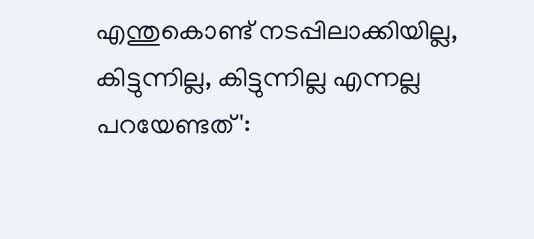എന്തുകൊണ്ട് നടപ്പിലാക്കിയില്ല, കിട്ടുന്നില്ല, കിട്ടുന്നില്ല എന്നല്ല പറയേണ്ടത്':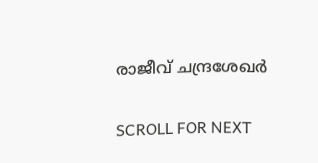രാജീവ് ചന്ദ്രശേഖര്‍

SCROLL FOR NEXT